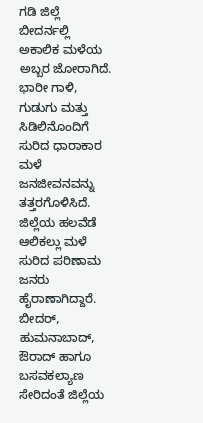ಗಡಿ ಜಿಲ್ಲೆ ಬೀದರ್ನಲ್ಲಿ ಅಕಾಲಿಕ ಮಳೆಯ ಅಬ್ಬರ ಜೋರಾಗಿದೆ. ಭಾರೀ ಗಾಳಿ, ಗುಡುಗು ಮತ್ತು ಸಿಡಿಲಿನೊಂದಿಗೆ ಸುರಿದ ಧಾರಾಕಾರ ಮಳೆ ಜನಜೀವನವನ್ನು ತತ್ತರಗೊಳಿಸಿದೆ.
ಜಿಲ್ಲೆಯ ಹಲವೆಡೆ ಆಲಿಕಲ್ಲು ಮಳೆ ಸುರಿದ ಪರಿಣಾಮ ಜನರು ಹೈರಾಣಾಗಿದ್ದಾರೆ. ಬೀದರ್, ಹುಮನಾಬಾದ್, ಔರಾದ್ ಹಾಗೂ ಬಸವಕಲ್ಯಾಣ ಸೇರಿದಂತೆ ಜಿಲ್ಲೆಯ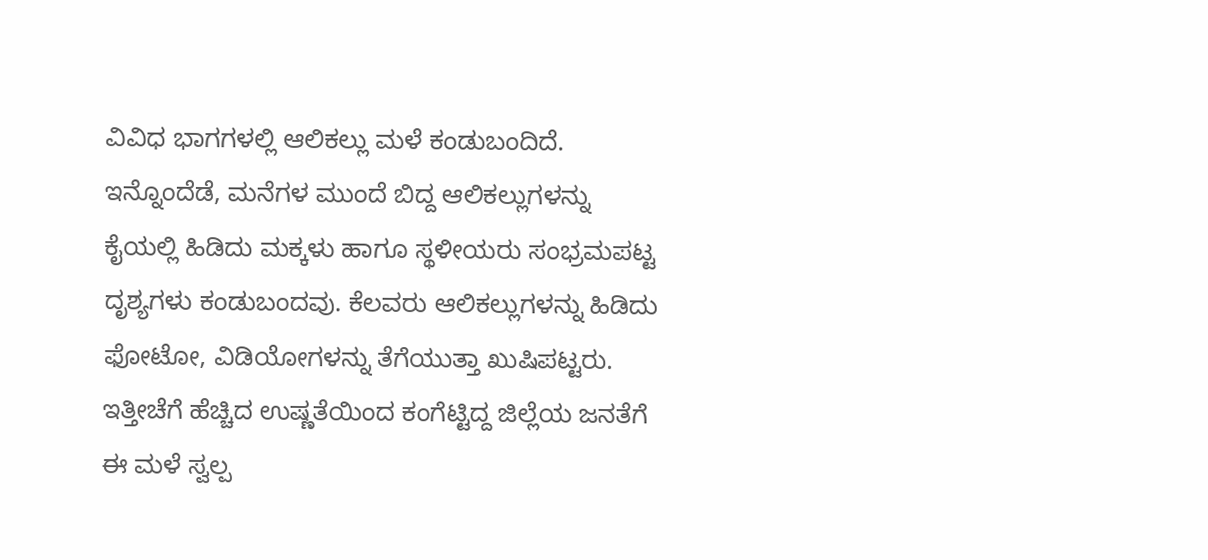ವಿವಿಧ ಭಾಗಗಳಲ್ಲಿ ಆಲಿಕಲ್ಲು ಮಳೆ ಕಂಡುಬಂದಿದೆ.
ಇನ್ನೊಂದೆಡೆ, ಮನೆಗಳ ಮುಂದೆ ಬಿದ್ದ ಆಲಿಕಲ್ಲುಗಳನ್ನು ಕೈಯಲ್ಲಿ ಹಿಡಿದು ಮಕ್ಕಳು ಹಾಗೂ ಸ್ಥಳೀಯರು ಸಂಭ್ರಮಪಟ್ಟ ದೃಶ್ಯಗಳು ಕಂಡುಬಂದವು. ಕೆಲವರು ಆಲಿಕಲ್ಲುಗಳನ್ನು ಹಿಡಿದು ಫೋಟೋ, ವಿಡಿಯೋಗಳನ್ನು ತೆಗೆಯುತ್ತಾ ಖುಷಿಪಟ್ಟರು.
ಇತ್ತೀಚೆಗೆ ಹೆಚ್ಚಿದ ಉಷ್ಣತೆಯಿಂದ ಕಂಗೆಟ್ಟಿದ್ದ ಜಿಲ್ಲೆಯ ಜನತೆಗೆ ಈ ಮಳೆ ಸ್ವಲ್ಪ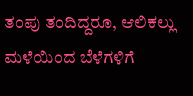ತಂಪು ತಂದಿದ್ದರೂ, ಆಲಿಕಲ್ಲು ಮಳೆಯಿಂದ ಬೆಳೆಗಳಿಗೆ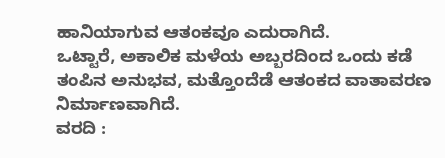ಹಾನಿಯಾಗುವ ಆತಂಕವೂ ಎದುರಾಗಿದೆ.
ಒಟ್ಟಾರೆ, ಅಕಾಲಿಕ ಮಳೆಯ ಅಬ್ಬರದಿಂದ ಒಂದು ಕಡೆ ತಂಪಿನ ಅನುಭವ, ಮತ್ತೊಂದೆಡೆ ಆತಂಕದ ವಾತಾವರಣ ನಿರ್ಮಾಣವಾಗಿದೆ.
ವರದಿ :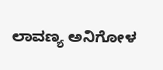ಲಾವಣ್ಯ ಅನಿಗೋಳ